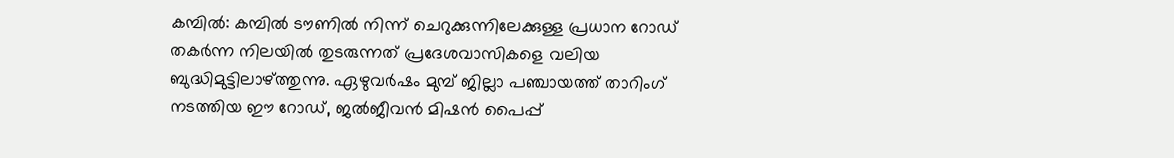കമ്പിൽ: കമ്പിൽ ടൗണിൽ നിന്ന് ചെറുക്കുന്നിലേക്കുള്ള പ്രധാന റോഡ് തകർന്ന നിലയിൽ തുടരുന്നത് പ്രദേശവാസികളെ വലിയ ബുദ്ധിമുട്ടിലാഴ്ത്തുന്നു. ഏഴുവർഷം മുമ്പ് ജില്ലാ പഞ്ചായത്ത് താറിംഗ് നടത്തിയ ഈ റോഡ്, ജൽജീവൻ മിഷൻ പൈപ്പ്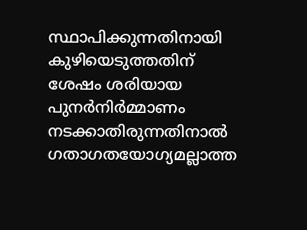സ്ഥാപിക്കുന്നതിനായി കുഴിയെടുത്തതിന് ശേഷം ശരിയായ പുനർനിർമ്മാണം നടക്കാതിരുന്നതിനാൽ ഗതാഗതയോഗ്യമല്ലാത്ത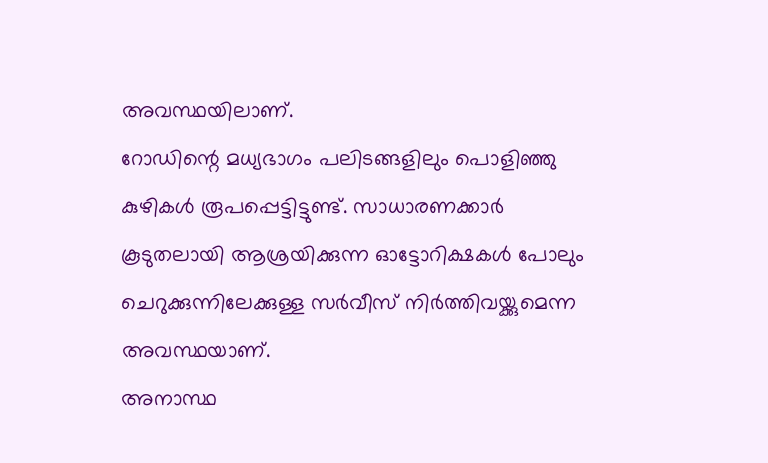അവസ്ഥയിലാണ്.
റോഡിന്റെ മധ്യഭാഗം പലിടങ്ങളിലും പൊളിഞ്ഞു കുഴികൾ രൂപപ്പെട്ടിട്ടുണ്ട്. സാധാരണക്കാർ കൂടുതലായി ആശ്രയിക്കുന്ന ഓട്ടോറിക്ഷകൾ പോലും ചെറുക്കുന്നിലേക്കുള്ള സർവീസ് നിർത്തിവയ്ക്കുമെന്ന അവസ്ഥയാണ്.
അനാസ്ഥ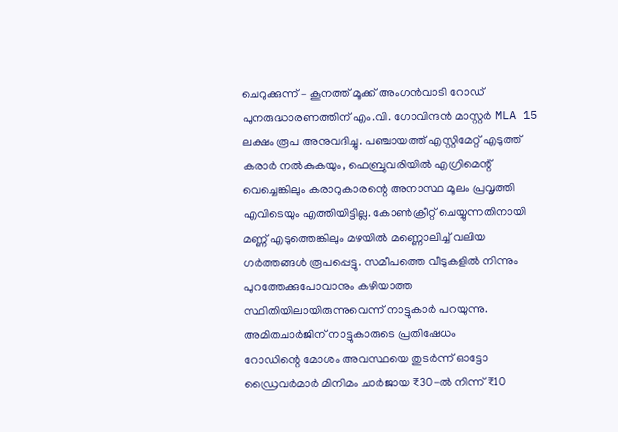ചെറുക്കുന്ന് – കൂനത്ത് മൂക്ക് അംഗൻവാടി റോഡ് പുനരുദ്ധാരണത്തിന് എം.വി. ഗോവിന്ദൻ മാസ്റ്റർ MLA 15 ലക്ഷം രൂപ അനുവദിച്ചു. പഞ്ചായത്ത് എസ്റ്റിമേറ്റ് എടുത്ത് കരാർ നൽകുകയും, ഫെബ്രുവരിയിൽ എഗ്രിമെന്റ് വെച്ചെങ്കിലും കരാറുകാരന്റെ അനാസ്ഥ മൂലം പ്രവൃത്തി എവിടെയും എത്തിയിട്ടില്ല. കോൺക്രീറ്റ് ചെയ്യുന്നതിനായി മണ്ണ് എടുത്തെങ്കിലും മഴയിൽ മണ്ണൊലിച്ച് വലിയ ഗർത്തങ്ങൾ രൂപപ്പെട്ടു. സമീപത്തെ വീടുകളിൽ നിന്നും പുറത്തേക്കുപോവാനും കഴിയാത്ത സ്ഥിതിയിലായിരുന്നുവെന്ന് നാട്ടുകാർ പറയുന്നു.
അമിതചാർജിന് നാട്ടുകാരുടെ പ്രതിഷേധം
റോഡിന്റെ മോശം അവസ്ഥയെ തുടർന്ന് ഓട്ടോ ഡ്രൈവർമാർ മിനിമം ചാർജായ ₹30-ൽ നിന്ന് ₹10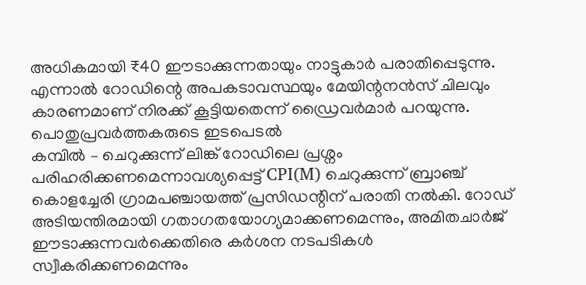അധികമായി ₹40 ഈടാക്കുന്നതായും നാട്ടുകാർ പരാതിപ്പെടുന്നു. എന്നാൽ റോഡിന്റെ അപകടാവസ്ഥയും മേയിന്റനൻസ് ചിലവും കാരണമാണ് നിരക്ക് കൂട്ടിയതെന്ന് ഡ്രൈവർമാർ പറയുന്നു.
പൊതുപ്രവർത്തകരുടെ ഇടപെടൽ
കമ്പിൽ – ചെറുക്കുന്ന് ലിങ്ക് റോഡിലെ പ്രശ്നം പരിഹരിക്കണമെന്നാവശ്യപ്പെട്ട് CPI(M) ചെറുക്കുന്ന് ബ്രാഞ്ച് കൊളച്ചേരി ഗ്രാമപഞ്ചായത്ത് പ്രസിഡന്റിന് പരാതി നൽകി. റോഡ് അടിയന്തിരമായി ഗതാഗതയോഗ്യമാക്കണമെന്നും, അമിതചാർജ് ഈടാക്കുന്നവർക്കെതിരെ കർശന നടപടികൾ സ്വീകരിക്കണമെന്നും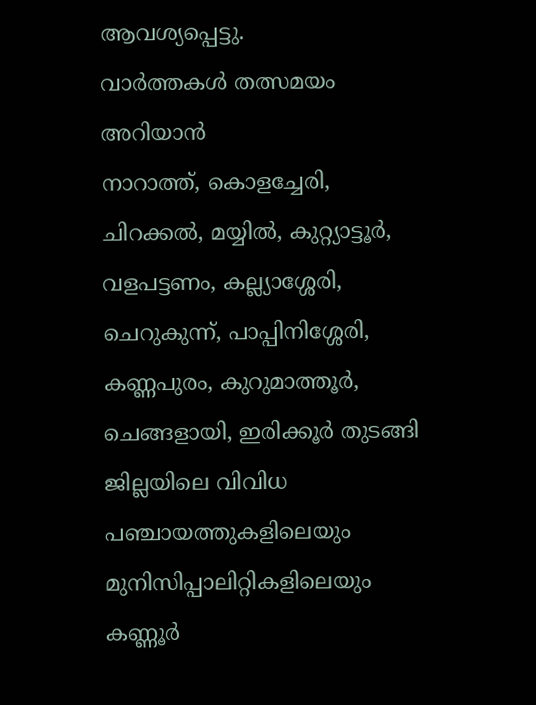ആവശ്യപ്പെട്ടു.
വാർത്തകൾ തത്സമയം അറിയാൻ
നാറാത്ത്, കൊളച്ചേരി, ചിറക്കൽ, മയ്യിൽ, കുറ്റ്യാട്ടൂർ, വളപട്ടണം, കല്ല്യാശ്ശേരി, ചെറുകുന്ന്, പാപ്പിനിശ്ശേരി, കണ്ണപുരം, കുറുമാത്തൂർ, ചെങ്ങളായി, ഇരിക്കൂർ തുടങ്ങി ജില്ലയിലെ വിവിധ പഞ്ചായത്തുകളിലെയും മുനിസിപ്പാലിറ്റികളിലെയും കണ്ണൂർ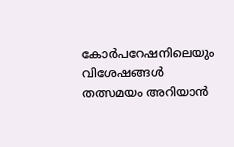കോർപറേഷനിലെയും വിശേഷങ്ങൾ തത്സമയം അറിയാൻ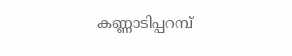കണ്ണാടിപ്പറമ്പ്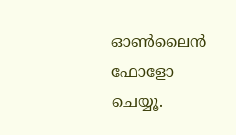ഓൺലൈൻ ഫോളോ ചെയ്യൂ.